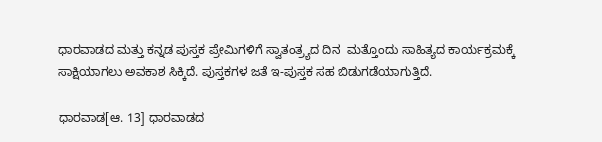ಧಾರವಾಡದ ಮತ್ತು ಕನ್ನಡ ಪುಸ್ತಕ ಪ್ರೇಮಿಗಳಿಗೆ ಸ್ವಾತಂತ್ರ್ಯದ ದಿನ  ಮತ್ತೊಂದು ಸಾಹಿತ್ಯದ ಕಾರ್ಯಕ್ರಮಕ್ಕೆ ಸಾಕ್ಷಿಯಾಗಲು ಅವಕಾಶ ಸಿಕ್ಕಿದೆ. ಪುಸ್ತಕಗಳ ಜತೆ ಇ-ಪುಸ್ತಕ ಸಹ ಬಿಡುಗಡೆಯಾಗುತ್ತಿದೆ.

ಧಾರವಾಡ[ಆ. 13] ಧಾರವಾಡದ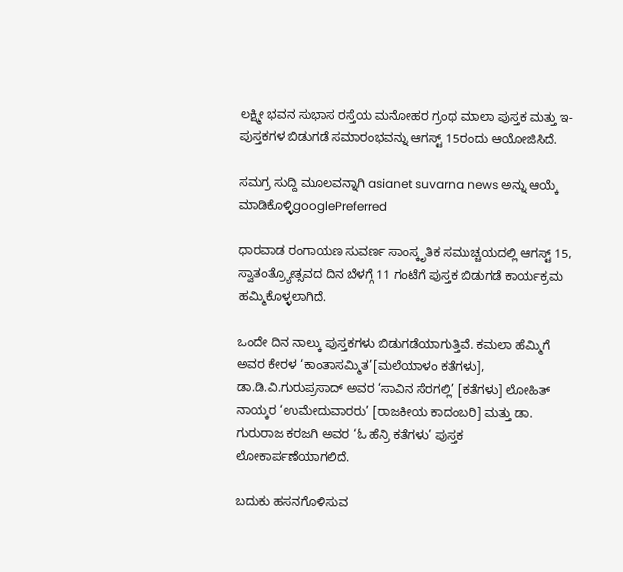ಲಕ್ಷ್ಮೀ ಭವನ ಸುಭಾಸ ರಸ್ತೆಯ ಮನೋಹರ ಗ್ರಂಥ ಮಾಲಾ ಪುಸ್ತಕ ಮತ್ತು ಇ-ಪುಸ್ತಕಗಳ ಬಿಡುಗಡೆ ಸಮಾರಂಭವನ್ನು ಆಗಸ್ಟ್ 15ರಂದು ಆಯೋಜಿಸಿದೆ.

ಸಮಗ್ರ ಸುದ್ದಿ ಮೂಲವನ್ನಾಗಿ asianet suvarna news ಅನ್ನು ಆಯ್ಕೆ ಮಾಡಿಕೊಳ್ಳಿgooglePreferred

ಧಾರವಾಡ ರಂಗಾಯಣ ಸುವರ್ಣ ಸಾಂಸ್ಕೃತಿಕ ಸಮುಚ್ಚಯದಲ್ಲಿ ಆಗಸ್ಟ್ 15, ಸ್ವಾತಂತ್ರ್ಯೋತ್ಸವದ ದಿನ ಬೆಳಗ್ಗೆ 11 ಗಂಟೆಗೆ ಪುಸ್ತಕ ಬಿಡುಗಡೆ ಕಾರ್ಯಕ್ರಮ ಹಮ್ಮಿಕೊಳ್ಳಲಾಗಿದೆ.

ಒಂದೇ ದಿನ ನಾಲ್ಕು ಪುಸ್ತಕಗಳು ಬಿಡುಗಡೆಯಾಗುತ್ತಿವೆ. ಕಮಲಾ ಹೆಮ್ಮಿಗೆ ಅವರ ಕೇರಳ ‘ಕಾಂತಾಸಮ್ಮಿತ’[ಮಲೆಯಾಳಂ ಕತೆಗಳು], ಡಾ.ಡಿ.ವಿ.ಗುರುಪ್ರಸಾದ್ ಅವರ ‘ಸಾವಿನ ಸೆರಗಲ್ಲಿ’ [ಕತೆಗಳು] ಲೋಹಿತ್ ನಾಯ್ಕರ ‘ಉಮೇದುವಾರರು’ [ರಾಜಕೀಯ ಕಾದಂಬರಿ] ಮತ್ತು ಡಾ. ಗುರುರಾಜ ಕರಜಗಿ ಅವರ ‘ಓ ಹೆನ್ರಿ ಕತೆಗಳು’ ಪುಸ್ತಕ ಲೋಕಾರ್ಪಣೆಯಾಗಲಿದೆ.

ಬದುಕು ಹಸನಗೊಳಿಸುವ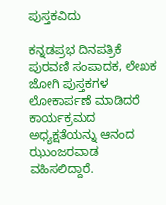ಪುಸ್ತಕವಿದು

ಕನ್ನಡಪ್ರಭ ದಿನಪತ್ರಿಕೆ ಪುರವಣಿ ಸಂಪಾದಕ, ಲೇಖಕ ಜೋಗಿ ಪುಸ್ತಕಗಳ ಲೋಕಾರ್ಪಣೆ ಮಾಡಿದರೆ ಕಾರ್ಯಕ್ರಮದ ಅಧ್ಯಕ್ಷತೆಯನ್ನು ಆನಂದ ಝುಂಜರವಾಡ ವಹಿಸಲಿದ್ದಾರೆ.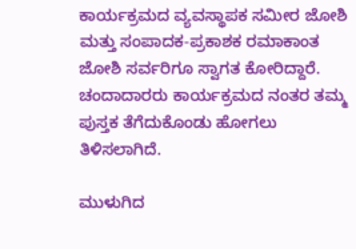ಕಾರ್ಯಕ್ರಮದ ವ್ಯವಸ್ಥಾಪಕ ಸಮೀರ ಜೋಶಿ ಮತ್ತು ಸಂಪಾದಕ-ಪ್ರಕಾಶಕ ರಮಾಕಾಂತ ಜೋಶಿ ಸರ್ವರಿಗೂ ಸ್ವಾಗತ ಕೋರಿದ್ದಾರೆ. ಚಂದಾದಾರರು ಕಾರ್ಯಕ್ರಮದ ನಂತರ ತಮ್ಮ ಪುಸ್ತಕ ತೆಗೆದುಕೊಂಡು ಹೋಗಲು ತಿಳಿಸಲಾಗಿದೆ.

ಮುಳುಗಿದ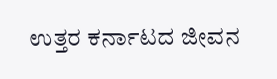ಉತ್ತರ ಕರ್ನಾಟದ ಜೀವನ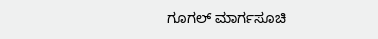ಗೂಗಲ್ ಮಾರ್ಗಸೂಚಿ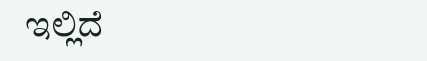ಇಲ್ಲಿದೆ